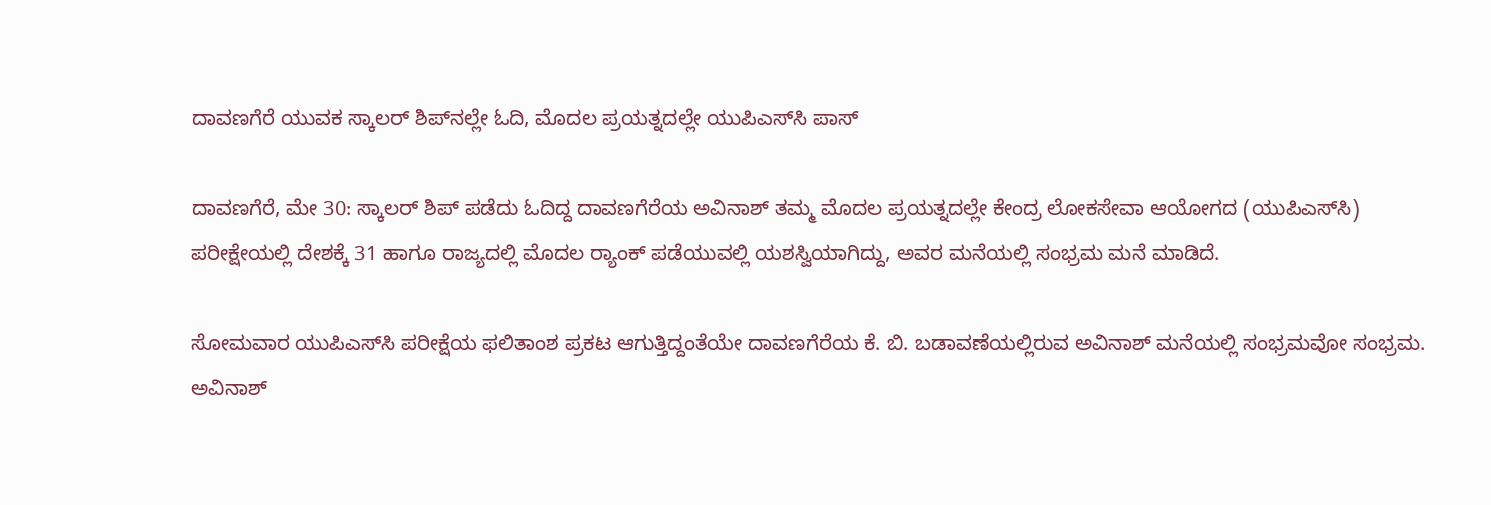ದಾವಣಗೆರೆ ಯುವಕ ಸ್ಕಾಲರ್‌ ಶಿಪ್‌ನಲ್ಲೇ ಓದಿ, ಮೊದಲ ಪ್ರಯತ್ನದಲ್ಲೇ ಯುಪಿಎಸ್‌ಸಿ ಪಾಸ್

ದಾವಣಗೆರೆ, ಮೇ 30: ಸ್ಕಾಲರ್ ಶಿಪ್ ಪಡೆದು ಓದಿದ್ದ ದಾವಣಗೆರೆಯ ಅವಿನಾಶ್‌ ತಮ್ಮ ಮೊದಲ ಪ್ರಯತ್ನದಲ್ಲೇ ಕೇಂದ್ರ ಲೋಕಸೇವಾ ಆಯೋಗದ (ಯುಪಿಎಸ್‌ಸಿ) ಪರೀಕ್ಷೇಯಲ್ಲಿ ದೇಶಕ್ಕೆ 31 ಹಾಗೂ ರಾಜ್ಯದಲ್ಲಿ ಮೊದಲ ರ್‍ಯಾಂಕ್ ಪಡೆಯುವಲ್ಲಿ ಯಶಸ್ವಿಯಾಗಿದ್ದು, ಅವರ ಮನೆಯಲ್ಲಿ ಸಂಭ್ರಮ ಮನೆ ಮಾಡಿದೆ.

ಸೋಮವಾರ ಯುಪಿಎಸ್‌ಸಿ ಪರೀಕ್ಷೆಯ ಫಲಿತಾಂಶ ಪ್ರಕಟ ಆಗುತ್ತಿದ್ದಂತೆಯೇ ದಾವಣಗೆರೆಯ ಕೆ. ಬಿ. ಬಡಾವಣೆಯಲ್ಲಿರುವ ಅವಿನಾಶ್ ಮನೆಯಲ್ಲಿ ಸಂಭ್ರಮವೋ ಸಂಭ್ರಮ. ಅವಿನಾಶ್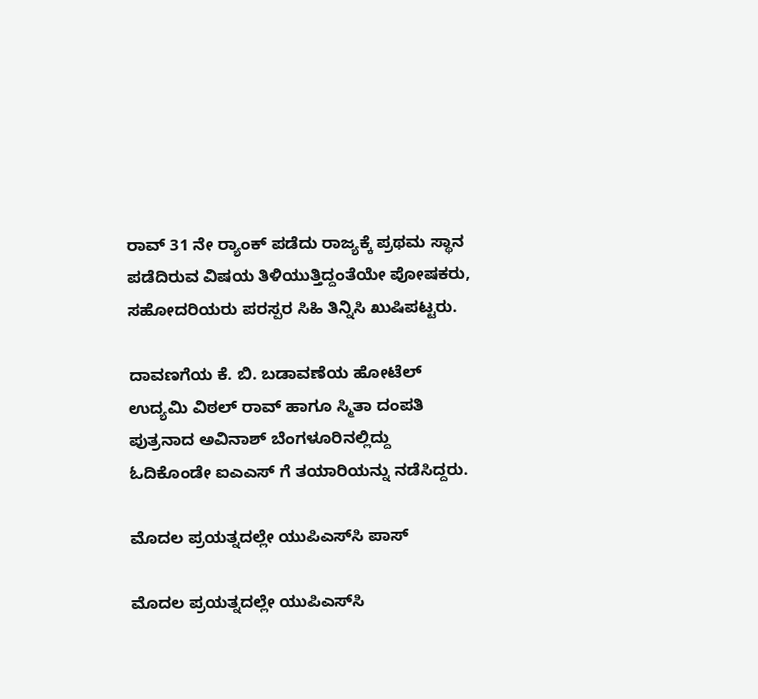ರಾವ್‌ 31 ನೇ ರ್‍ಯಾಂಕ್ ಪಡೆದು ರಾಜ್ಯಕ್ಕೆ ಪ್ರಥಮ ಸ್ಥಾನ ಪಡೆದಿರುವ ವಿಷಯ ತಿಳಿಯುತ್ತಿದ್ದಂತೆಯೇ ಪೋಷಕರು, ಸಹೋದರಿಯರು ಪರಸ್ಪರ ಸಿಹಿ ತಿನ್ನಿಸಿ ಖುಷಿಪಟ್ಟರು.

ದಾವಣಗೆಯ ಕೆ. ಬಿ. ಬಡಾವಣೆಯ ಹೋಟೆಲ್ ಉದ್ಯಮಿ ವಿಠಲ್ ರಾವ್ ಹಾಗೂ ಸ್ಮಿತಾ ದಂಪತಿ ಪುತ್ರನಾದ ಅವಿನಾಶ್ ಬೆಂಗಳೂರಿನಲ್ಲಿದ್ದು ಓದಿಕೊಂಡೇ ಐಎಎಸ್ ಗೆ ತಯಾರಿಯನ್ನು ನಡೆಸಿದ್ದರು.

ಮೊದಲ ಪ್ರಯತ್ನದಲ್ಲೇ ಯುಪಿಎಸ್‌ಸಿ ಪಾಸ್‌

ಮೊದಲ ಪ್ರಯತ್ನದಲ್ಲೇ ಯುಪಿಎಸ್‌ಸಿ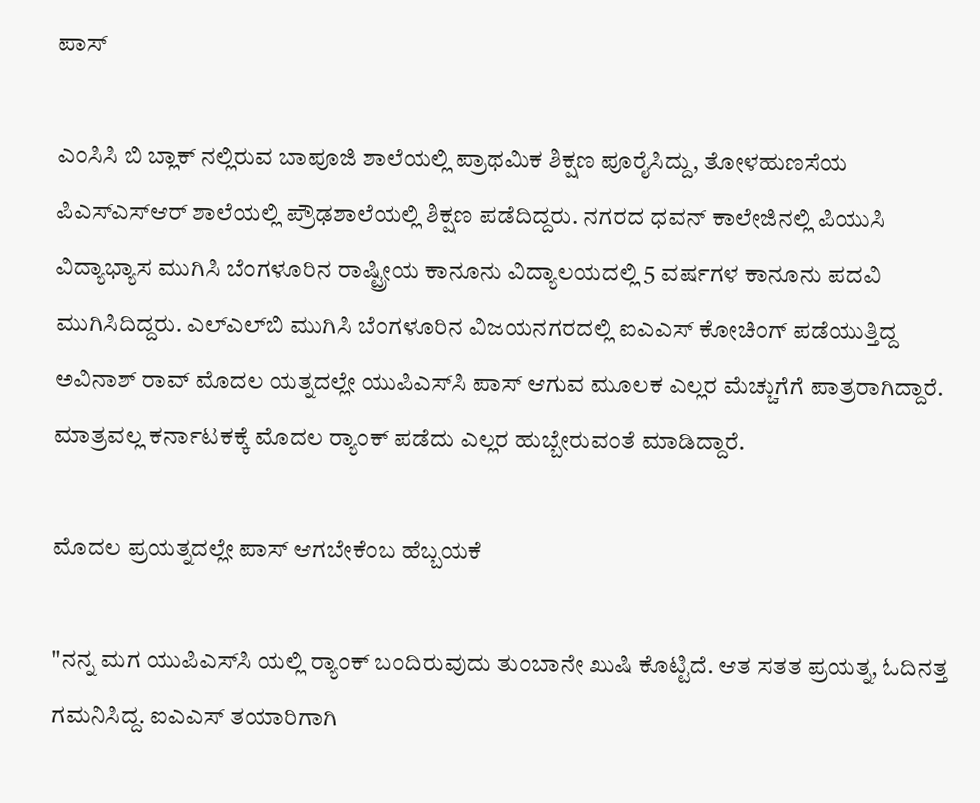ಪಾಸ್‌

ಎಂಸಿಸಿ ಬಿ ಬ್ಲಾಕ್ ನಲ್ಲಿರುವ ಬಾಪೂಜಿ ಶಾಲೆಯಲ್ಲಿ ಪ್ರಾಥಮಿಕ ಶಿಕ್ಷಣ ಪೂರೈಸಿದ್ದು, ತೋಳಹುಣಸೆಯ ಪಿಎಸ್‌ಎಸ್‌ಆರ್ ಶಾಲೆಯಲ್ಲಿ ಪ್ರೌಢಶಾಲೆಯಲ್ಲಿ ಶಿಕ್ಷಣ ಪಡೆದಿದ್ದರು. ನಗರದ ಧವನ್ ಕಾಲೇಜಿನಲ್ಲಿ ಪಿಯುಸಿ ವಿದ್ಯಾಭ್ಯಾಸ ಮುಗಿಸಿ ಬೆಂಗಳೂರಿನ ರಾಷ್ಟ್ರೀಯ ಕಾನೂನು ವಿದ್ಯಾಲಯದಲ್ಲಿ 5 ವರ್ಷಗಳ ಕಾನೂನು ಪದವಿ ಮುಗಿಸಿದಿದ್ದರು. ಎಲ್‌ಎಲ್‌ಬಿ ಮುಗಿಸಿ ಬೆಂಗಳೂರಿನ ವಿಜಯನಗರದಲ್ಲಿ ಐಎಎಸ್ ಕೋಚಿಂಗ್ ಪಡೆಯುತ್ತಿದ್ದ ಅವಿನಾಶ್ ರಾವ್ ಮೊದಲ ಯತ್ನದಲ್ಲೇ ಯುಪಿಎಸ್‌ಸಿ ಪಾಸ್ ಆಗುವ ಮೂಲಕ ಎಲ್ಲರ ಮೆಚ್ಚುಗೆಗೆ ಪಾತ್ರರಾಗಿದ್ದಾರೆ. ಮಾತ್ರವಲ್ಲ ಕರ್ನಾಟಕಕ್ಕೆ ಮೊದಲ ರ್‍ಯಾಂಕ್ ಪಡೆದು ಎಲ್ಲರ ಹುಬ್ಬೇರುವಂತೆ ಮಾಡಿದ್ದಾರೆ.

ಮೊದಲ ಪ್ರಯತ್ನದಲ್ಲೇ ಪಾಸ್‌ ಆಗಬೇಕೆಂಬ ಹೆಬ್ಬಯಕೆ

"ನನ್ನ ಮಗ ಯುಪಿಎಸ್‌ಸಿ ಯಲ್ಲಿ ರ್‍ಯಾಂಕ್ ಬಂದಿರುವುದು ತುಂಬಾನೇ ಖುಷಿ ಕೊಟ್ಟಿದೆ. ಆತ ಸತತ ಪ್ರಯತ್ನ, ಓದಿನತ್ತ ಗಮನಿಸಿದ್ದ. ಐಎಎಸ್ ತಯಾರಿಗಾಗಿ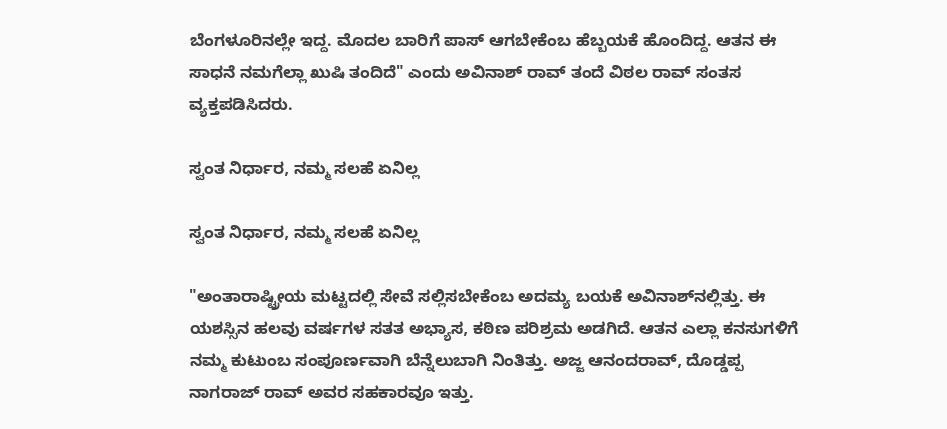ಬೆಂಗಳೂರಿನಲ್ಲೇ ಇದ್ದ. ಮೊದಲ ಬಾರಿಗೆ ಪಾಸ್ ಆಗಬೇಕೆಂಬ ಹೆಬ್ಬಯಕೆ ಹೊಂದಿದ್ದ. ಆತನ ಈ ಸಾಧನೆ ನಮಗೆಲ್ಲಾ ಖುಷಿ ತಂದಿದೆ" ಎಂದು ಅವಿನಾಶ್ ರಾವ್ ತಂದೆ ವಿಠಲ ರಾವ್ ಸಂತಸ ವ್ಯಕ್ತಪಡಿಸಿದರು.

ಸ್ವಂತ ನಿರ್ಧಾರ, ನಮ್ಮ ಸಲಹೆ ಏನಿಲ್ಲ

ಸ್ವಂತ ನಿರ್ಧಾರ, ನಮ್ಮ ಸಲಹೆ ಏನಿಲ್ಲ

"ಅಂತಾರಾಷ್ಟ್ರೀಯ ಮಟ್ಟದಲ್ಲಿ ಸೇವೆ ಸಲ್ಲಿಸಬೇಕೆಂಬ ಅದಮ್ಯ ಬಯಕೆ ಅವಿನಾಶ್‌ನಲ್ಲಿತ್ತು. ಈ ಯಶಸ್ಸಿನ ಹಲವು ವರ್ಷಗಳ ಸತತ ಅಭ್ಯಾಸ, ಕಠಿಣ ಪರಿಶ್ರಮ ಅಡಗಿದೆ. ಆತನ ಎಲ್ಲಾ ಕನಸುಗಳಿಗೆ ನಮ್ಮ ಕುಟುಂಬ ಸಂಪೂರ್ಣವಾಗಿ ಬೆನ್ನೆಲುಬಾಗಿ ನಿಂತಿತ್ತು. ಅಜ್ಜ ಆನಂದರಾವ್, ದೊಡ್ಡಪ್ಪ ನಾಗರಾಜ್ ರಾವ್ ಅವರ ಸಹಕಾರವೂ ಇತ್ತು.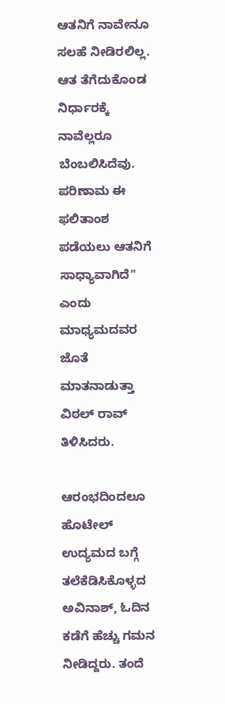ಆತನಿಗೆ ನಾವೇನೂ ಸಲಹೆ ನೀಡಿರಲಿಲ್ಲ. ಆತ ತೆಗೆದುಕೊಂಡ ನಿರ್ಧಾರಕ್ಕೆ ನಾವೆಲ್ಲರೂ ಬೆಂಬಲಿಸಿದೆವು. ಪರಿಣಾಮ ಈ ಫಲಿತಾಂಶ ಪಡೆಯಲು ಆತನಿಗೆ ಸಾಧ್ಯಾವಾಗಿದೆ" ಎಂದು ಮಾಧ್ಯಮದವರ ಜೊತೆ ಮಾತನಾಡುತ್ತಾ ವಿಠಲ್ ರಾವ್‌ ತಿಳಿಸಿದರು.

ಆರಂಭದಿಂದಲೂ ಹೊಟೇಲ್ ಉದ್ಯಮದ ಬಗ್ಗೆ ತಲೆಕೆಡಿಸಿಕೊಳ್ಳದ ಅವಿನಾಶ್, ಓದಿನ ಕಡೆಗೆ ಹೆಚ್ಚು ಗಮನ ನೀಡಿದ್ದರು. ತಂದೆ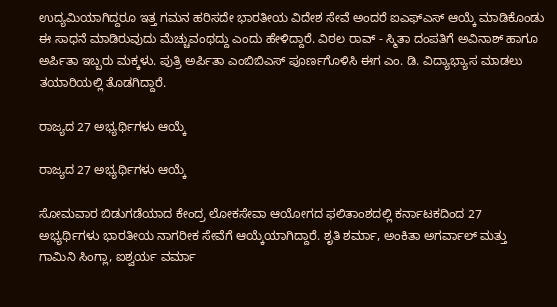ಉದ್ಯಮಿಯಾಗಿದ್ದರೂ ಇತ್ತ ಗಮನ ಹರಿಸದೇ ಭಾರತೀಯ ವಿದೇಶ ಸೇವೆ ಅಂದರೆ ಐಎಫ್‌ಎಸ್ ಆಯ್ಕೆ ಮಾಡಿಕೊಂಡು ಈ ಸಾಧನೆ ಮಾಡಿರುವುದು ಮೆಚ್ಚುವಂಥದ್ದು ಎಂದು ಹೇಳಿದ್ದಾರೆ. ವಿಠಲ ರಾವ್ - ಸ್ಮಿತಾ ದಂಪತಿಗೆ ಅವಿನಾಶ್ ಹಾಗೂ ಅರ್ಪಿತಾ ಇಬ್ಬರು ಮಕ್ಕಳು. ಪುತ್ರಿ ಅರ್ಪಿತಾ ಎಂಬಿಬಿಎಸ್ ಪೂರ್ಣಗೊಳಿಸಿ ಈಗ ಎಂ. ಡಿ. ವಿದ್ಯಾಭ್ಯಾಸ ಮಾಡಲು ತಯಾರಿಯಲ್ಲಿ ತೊಡಗಿದ್ದಾರೆ.

ರಾಜ್ಯದ 27 ಅಭ್ಯರ್ಥಿಗಳು ಆಯ್ಕೆ

ರಾಜ್ಯದ 27 ಅಭ್ಯರ್ಥಿಗಳು ಆಯ್ಕೆ

ಸೋಮವಾರ ಬಿಡುಗಡೆಯಾದ ಕೇಂದ್ರ ಲೋಕಸೇವಾ ಆಯೋಗದ ಫಲಿತಾಂಶದಲ್ಲಿ ಕರ್ನಾಟಕದಿಂದ 27 ಅಭ್ಯರ್ಥಿಗಳು ಭಾರತೀಯ ನಾಗರೀಕ ಸೇವೆಗೆ ಆಯ್ಕೆಯಾಗಿದ್ದಾರೆ. ಶೃತಿ ಶರ್ಮಾ, ಅಂಕಿತಾ ಅಗರ್ವಾಲ್ ಮತ್ತು ಗಾಮಿನಿ ಸಿಂಗ್ಲಾ, ಐಶ್ವರ್ಯ ವರ್ಮಾ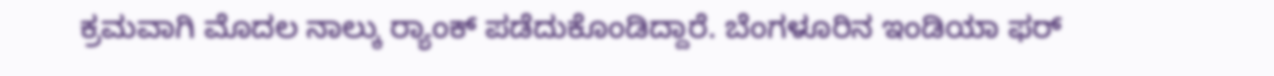ಕ್ರಮವಾಗಿ ಮೊದಲ ನಾಲ್ಕು ರ್‍ಯಾಂಕ್ ಪಡೆದುಕೊಂಡಿದ್ದಾರೆ. ಬೆಂಗಳೂರಿನ ಇಂಡಿಯಾ ಫರ್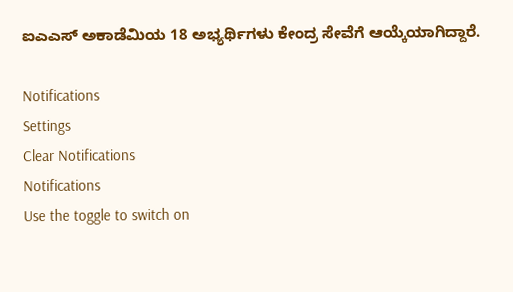ಐಎಎಸ್‌ ಅಕಾಡೆಮಿಯ 18 ಅಭ್ಯರ್ಥಿಗಳು ಕೇಂದ್ರ ಸೇವೆಗೆ ಆಯ್ಕೆಯಾಗಿದ್ದಾರೆ.

Notifications
Settings
Clear Notifications
Notifications
Use the toggle to switch on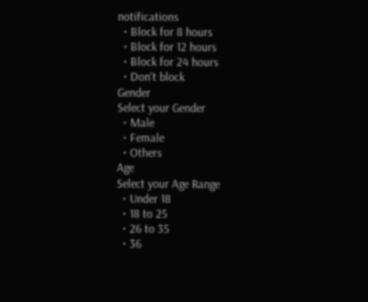notifications
  • Block for 8 hours
  • Block for 12 hours
  • Block for 24 hours
  • Don't block
Gender
Select your Gender
  • Male
  • Female
  • Others
Age
Select your Age Range
  • Under 18
  • 18 to 25
  • 26 to 35
  • 36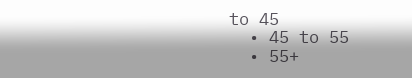to 45
  • 45 to 55
  • 55+